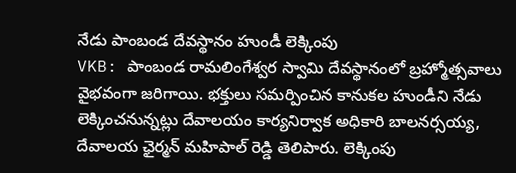నేడు పాంబండ దేవస్థానం హుండీ లెక్కింపు
VKB: పాంబండ రామలింగేశ్వర స్వామి దేవస్థానంలో బ్రహ్మోత్సవాలు వైభవంగా జరిగాయి. భక్తులు సమర్పించిన కానుకల హుండీని నేడు లెక్కించనున్నట్లు దేవాలయం కార్యనిర్వాక అధికారి బాలనర్సయ్య, దేవాలయ ఛైర్మన్ మహిపాల్ రెడ్డి తెలిపారు. లెక్కింపు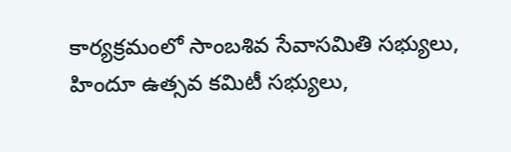కార్యక్రమంలో సాంబశివ సేవాసమితి సభ్యులు, హిందూ ఉత్సవ కమిటీ సభ్యులు,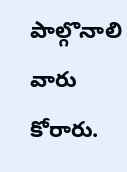పాల్గొనాలి వారు కోరారు.